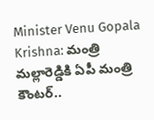Minister Venu Gopala Krishna: మంత్రి మల్లారెడ్డికి ఏపీ మంత్రి కౌంటర్..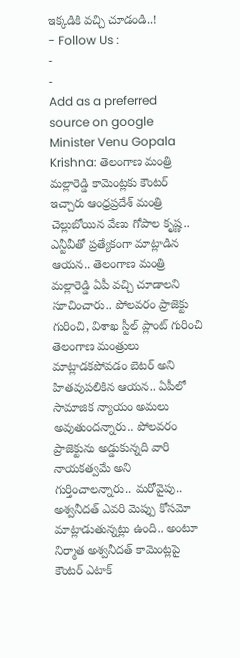ఇక్కడికి వచ్చి చూడండి..!
- Follow Us :
-
-
Add as a preferred
source on google
Minister Venu Gopala Krishna: తెలంగాణ మంత్రి మల్లారెడ్డి కామెంట్లకు కౌంటర్ ఇచ్చారు ఆంధ్రప్రదేశ్ మంత్రి చెల్లుబోయిన వేణు గోపాల కృష్ణ.. ఎన్టీవీతో ప్రత్యేకంగా మాట్లాడిన ఆయన.. తెలంగాణ మంత్రి మల్లారెడ్డి ఏపీ వచ్చి చూడాలని సూచించారు.. పోలవరం ప్రాజెక్టు గురించి, విశాఖ స్టీల్ ప్లాంట్ గురించి తెలంగాణ మంత్రులు మాట్లాడకపోవడం బెటర్ అని హితవుపలికిన ఆయన.. ఏపీలో సామాజిక న్యాయం అమలు అవుతుందన్నారు.. పోలవరం ప్రాజెక్టును అడ్డుకున్నది వారి నాయకత్వమే అని గుర్తించాలన్నారు.. మరోవైపు.. అశ్వనీదత్ ఎవరి మెప్పు కోసమో మాట్లాడుతున్నట్లు ఉంది.. అంటూ నిర్మాత అశ్వనీదత్ కామెంట్లపై కౌంటర్ ఎటాక్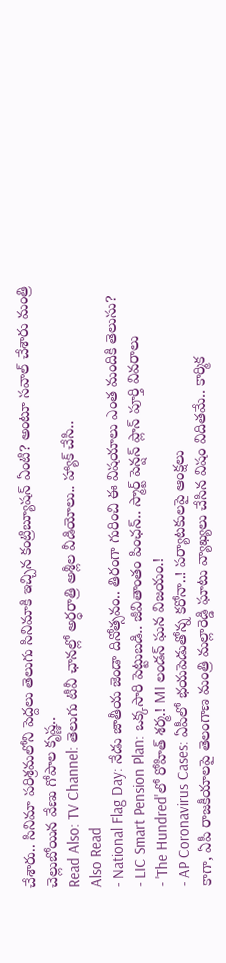చేశారు.. సినిమా పరిశ్రమలోని పెద్దలు తెలుగు సినిమాకి ఇచ్చిన కంట్రిబ్యూషన్ ఏంటి? అంటూ సవాల్ చేశారు మంత్రి చెల్లుబోయిన వేణు గోపాల కృష్ణ..
Read Also: TV Channel: తెలుగు టీవీ ఛానల్లో అర్ధరాత్రి అశ్లీల వీడియోలు.. హ్యాక్ చేసి..
Also Read
- National Flag Day: నేడు జాతీయ జెండా దినోత్సవం.. తిరంగా గురించి ఈ విషయాలు ఎంత మందికి తెలుసు?
- LIC Smart Pension Plan: ఒక్కసారి పెట్టుబడి.. జీవితాంతం పింఛన్.. స్మార్ట్ పెన్షన్ ప్లాన్ పూర్తి వివరాలు
- 'The Hundred'లో రోహిత్ శర్మ.! MI లండన్ ఘన విజయం.!
- AP Coronavirus Cases: ఏపీలో భయపెడుతోన్న కరోనా..! పర్యాటకులపై ఆంక్షలు
కాగా, ఏపీ రాజకీయాలపై తెలంగాణ మంత్రి మల్లారెడ్డి ఘాటు వ్యాఖ్యలు చేసిన విషం విదితమే.. కార్మిక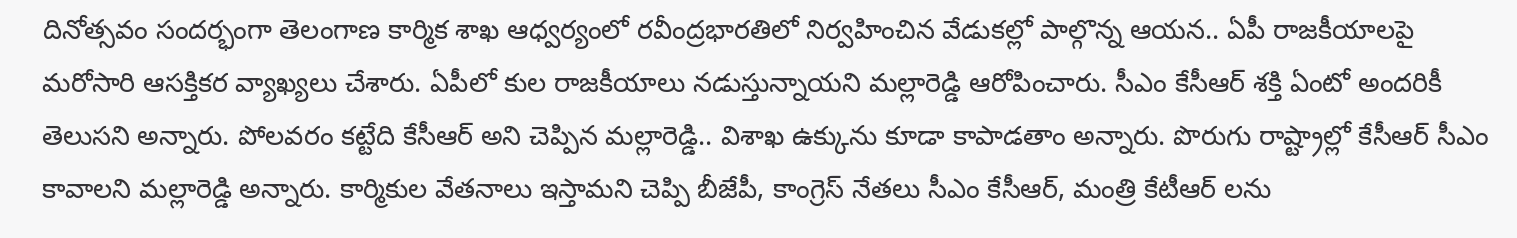దినోత్సవం సందర్భంగా తెలంగాణ కార్మిక శాఖ ఆధ్వర్యంలో రవీంద్రభారతిలో నిర్వహించిన వేడుకల్లో పాల్గొన్న ఆయన.. ఏపీ రాజకీయాలపై మరోసారి ఆసక్తికర వ్యాఖ్యలు చేశారు. ఏపీలో కుల రాజకీయాలు నడుస్తున్నాయని మల్లారెడ్డి ఆరోపించారు. సీఎం కేసీఆర్ శక్తి ఏంటో అందరికీ తెలుసని అన్నారు. పోలవరం కట్టేది కేసీఆర్ అని చెప్పిన మల్లారెడ్డి.. విశాఖ ఉక్కును కూడా కాపాడతాం అన్నారు. పొరుగు రాష్ట్రాల్లో కేసీఆర్ సీఎం కావాలని మల్లారెడ్డి అన్నారు. కార్మికుల వేతనాలు ఇస్తామని చెప్పి బీజేపీ, కాంగ్రెస్ నేతలు సీఎం కేసీఆర్, మంత్రి కేటీఆర్ లను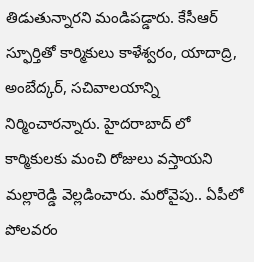తిడుతున్నారని మండిపడ్డారు. కేసీఆర్ స్ఫూర్తితో కార్మికులు కాళేశ్వరం, యాదాద్రి, అంబేద్కర్, సచివాలయాన్ని నిర్మించారన్నారు. హైదరాబాద్ లో కార్మికులకు మంచి రోజులు వస్తాయని మల్లారెడ్డి వెల్లడించారు. మరోవైపు.. ఏపీలో పోలవరం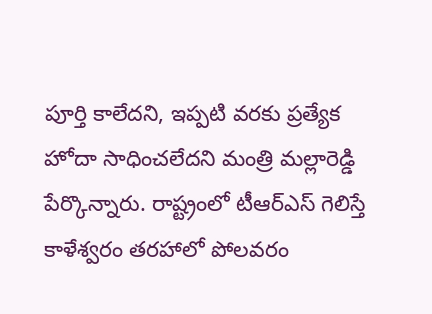పూర్తి కాలేదని, ఇప్పటి వరకు ప్రత్యేక హోదా సాధించలేదని మంత్రి మల్లారెడ్డి పేర్కొన్నారు. రాష్ట్రంలో టీఆర్ఎస్ గెలిస్తే కాళేశ్వరం తరహాలో పోలవరం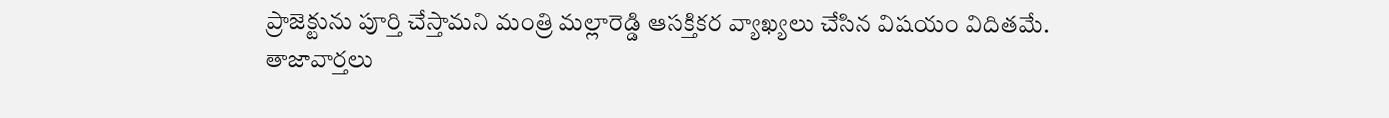ప్రాజెక్టును పూర్తి చేస్తామని మంత్రి మల్లారెడ్డి ఆసక్తికర వ్యాఖ్యలు చేసిన విషయం విదితమే.
తాజావార్తలు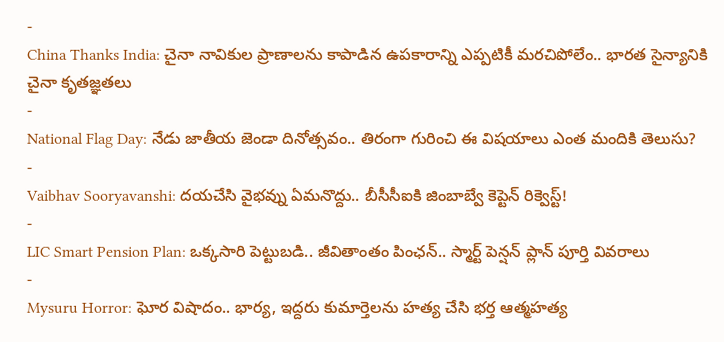-
China Thanks India: చైనా నావికుల ప్రాణాలను కాపాడిన ఉపకారాన్ని ఎప్పటికీ మరచిపోలేం.. భారత సైన్యానికి చైనా కృతజ్ఞతలు
-
National Flag Day: నేడు జాతీయ జెండా దినోత్సవం.. తిరంగా గురించి ఈ విషయాలు ఎంత మందికి తెలుసు?
-
Vaibhav Sooryavanshi: దయచేసి వైభవ్ను ఏమనొద్దు.. బీసీసీఐకి జింబాబ్వే కెప్టెన్ రిక్వెస్ట్!
-
LIC Smart Pension Plan: ఒక్కసారి పెట్టుబడి.. జీవితాంతం పింఛన్.. స్మార్ట్ పెన్షన్ ప్లాన్ పూర్తి వివరాలు
-
Mysuru Horror: ఘోర విషాదం.. భార్య, ఇద్దరు కుమార్తెలను హత్య చేసి భర్త ఆత్మహత్య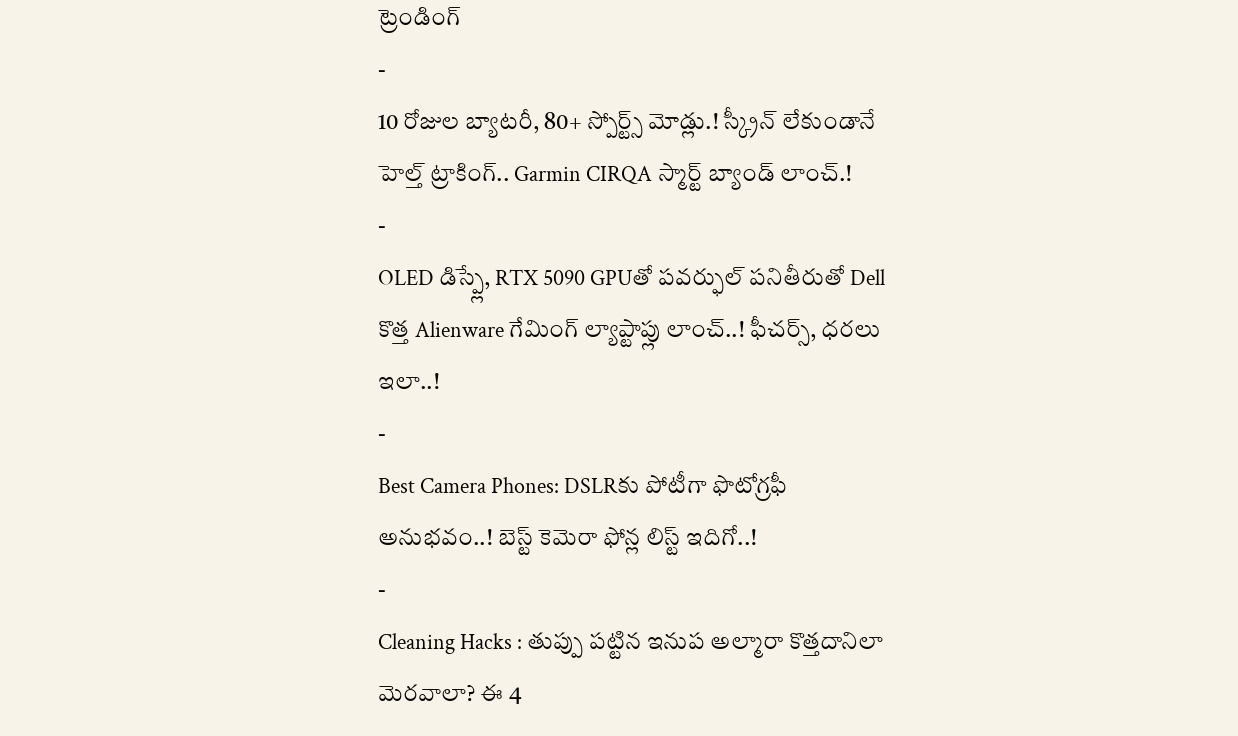ట్రెండింగ్
-
10 రోజుల బ్యాటరీ, 80+ స్పోర్ట్స్ మోడ్లు.! స్క్రీన్ లేకుండానే హెల్త్ ట్రాకింగ్.. Garmin CIRQA స్మార్ట్ బ్యాండ్ లాంచ్.!
-
OLED డిస్ప్లే, RTX 5090 GPUతో పవర్ఫుల్ పనితీరుతో Dell కొత్త Alienware గేమింగ్ ల్యాప్టాప్లు లాంచ్..! ఫీచర్స్, ధరలు ఇలా..!
-
Best Camera Phones: DSLRకు పోటీగా ఫొటోగ్రఫీ అనుభవం..! బెస్ట్ కెమెరా ఫోన్ల లిస్ట్ ఇదిగో..!
-
Cleaning Hacks : తుప్పు పట్టిన ఇనుప అల్మారా కొత్తదానిలా మెరవాలా? ఈ 4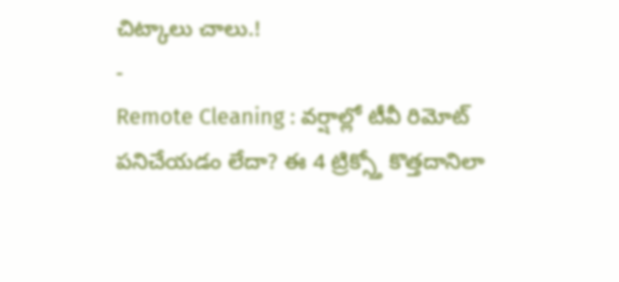చిట్కాలు చాలు.!
-
Remote Cleaning : వర్షాల్లో టీవీ రిమోట్ పనిచేయడం లేదా? ఈ 4 ట్రిక్స్తో కొత్తదానిలా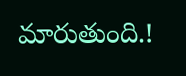మారుతుంది.!